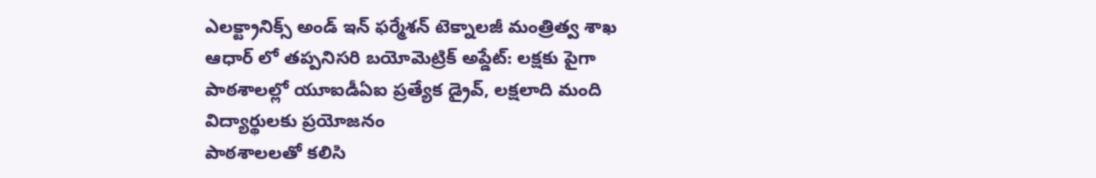ఎలక్ట్రానిక్స్ అండ్ ఇన్ ఫర్మేశన్ టెక్నాలజీ మంత్రిత్వ శాఖ
ఆధార్ లో తప్పనిసరి బయోమెట్రిక్ అప్డేట్: లక్షకు పైగా పాఠశాలల్లో యూఐడీఏఐ ప్రత్యేక డ్రైవ్, లక్షలాది మంది విద్యార్థులకు ప్రయోజనం
పాఠశాలలతో కలిసి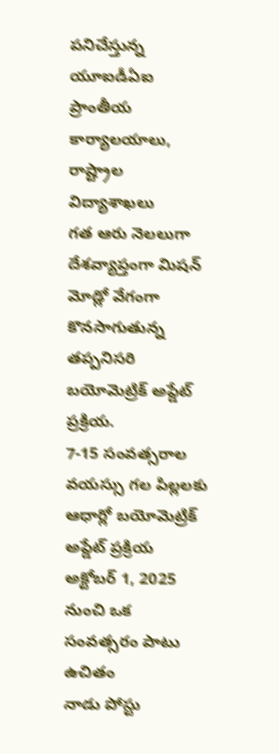పనిచేస్తున్న యూఐడీఏఐ ప్రాంతీయ కార్యాలయాలు, రాష్ట్రాల విద్యాశాఖలు
గత ఆరు నెలలుగా దేశవ్యాప్తంగా మిషన్ మోడ్లో వేగంగా కొనసాగుతున్న తప్పనిసరి బయోమెట్రిక్ అప్డేట్ ప్రక్రియ.
7-15 సంవత్సరాల వయస్సు గల పిల్లలకు ఆధార్లో బయోమెట్రిక్ అప్డేట్ ప్రక్రియ అక్టోబర్ 1, 2025 నుంచి ఒక సంవత్సరం పాటు ఉచితం
నాడు పోస్టు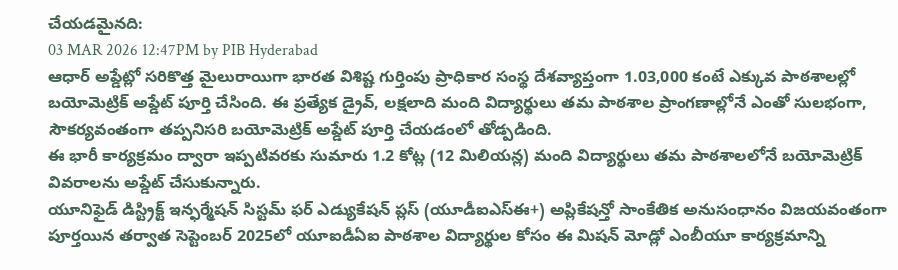చేయడమైనది:
03 MAR 2026 12:47PM by PIB Hyderabad
ఆధార్ అప్డేట్లో సరికొత్త మైలురాయిగా భారత విశిష్ట గుర్తింపు ప్రాధికార సంస్థ దేశవ్యాప్తంగా 1.03,000 కంటే ఎక్కువ పాఠశాలల్లో బయోమెట్రిక్ అప్డేట్ పూర్తి చేసింది. ఈ ప్రత్యేక డ్రైవ్, లక్షలాది మంది విద్యార్థులు తమ పాఠశాల ప్రాంగణాల్లోనే ఎంతో సులభంగా, సౌకర్యవంతంగా తప్పనిసరి బయోమెట్రిక్ అప్డేట్ పూర్తి చేయడంలో తోడ్పడింది.
ఈ భారీ కార్యక్రమం ద్వారా ఇప్పటివరకు సుమారు 1.2 కోట్ల (12 మిలియన్ల) మంది విద్యార్థులు తమ పాఠశాలలోనే బయోమెట్రిక్ వివరాలను అప్డేట్ చేసుకున్నారు.
యూనిఫైడ్ డిస్ట్రిక్ట్ ఇన్ఫర్మేషన్ సిస్టమ్ ఫర్ ఎడ్యుకేషన్ ప్లస్ (యూడీఐఎస్ఈ+) అప్లికేషన్తో సాంకేతిక అనుసంధానం విజయవంతంగా పూర్తయిన తర్వాత సెప్టెంబర్ 2025లో యూఐడీఏఐ పాఠశాల విద్యార్థుల కోసం ఈ మిషన్ మోడ్లో ఎంబీయూ కార్యక్రమాన్ని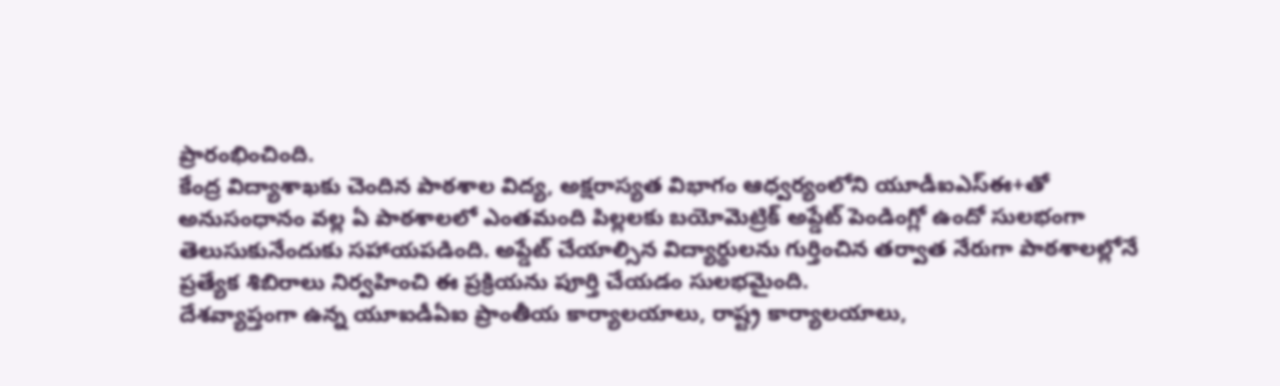ప్రారంభించింది.
కేంద్ర విద్యాశాఖకు చెందిన పాఠశాల విద్య, అక్షరాస్యత విభాగం ఆధ్వర్యంలోని యూడీఐఎస్ఈ+తో అనుసంధానం వల్ల ఏ పాఠశాలలో ఎంతమంది పిల్లలకు బయోమెట్రిక్ అప్డేట్ పెండింగ్లో ఉందో సులభంగా తెలుసుకునేందుకు సహాయపడింది. అప్డేట్ చేయాల్సిన విద్యార్థులను గుర్తించిన తర్వాత నేరుగా పాఠశాలల్లోనే ప్రత్యేక శిబిరాలు నిర్వహించి ఈ ప్రక్రియను పూర్తి చేయడం సులభమైంది.
దేశవ్యాప్తంగా ఉన్న యూఐడీఏఐ ప్రాంతీయ కార్యాలయాలు, రాష్ట్ర కార్యాలయాలు,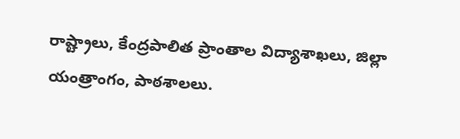రాష్ట్రాలు, కేంద్రపాలిత ప్రాంతాల విద్యాశాఖలు, జిల్లా యంత్రాంగం, పాఠశాలలు.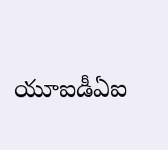యూఐడీఏఐ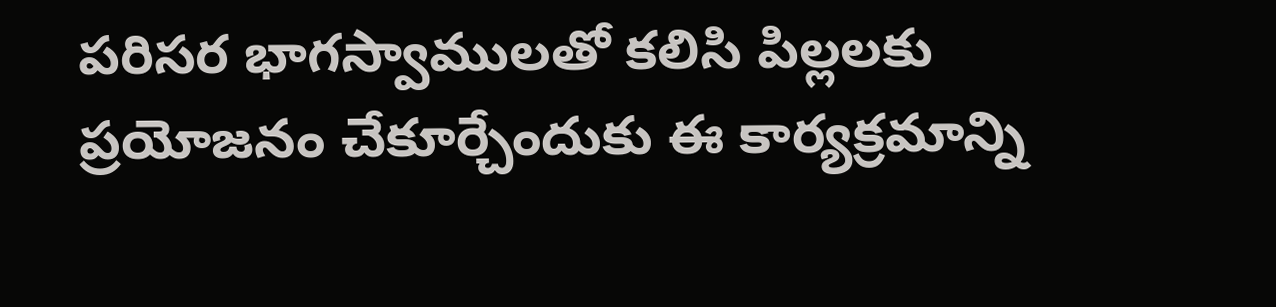పరిసర భాగస్వాములతో కలిసి పిల్లలకు ప్రయోజనం చేకూర్చేందుకు ఈ కార్యక్రమాన్ని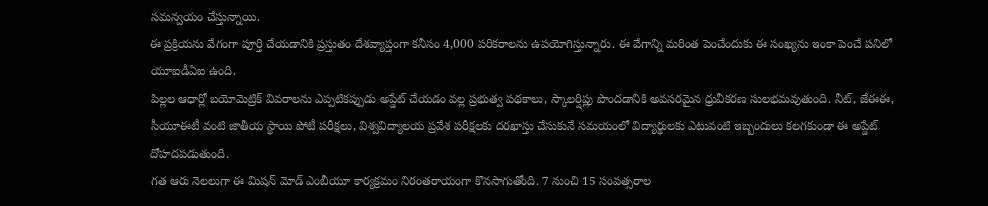సమన్వయం చేస్తున్నాయి.
ఈ ప్రక్రియను వేగంగా పూర్తి చేయడానికి ప్రస్తుతం దేశవ్యాప్తంగా కనీసం 4,000 పరికరాలను ఉపయోగిస్తున్నారు. ఈ వేగాన్ని మరింత పెంచేందుకు ఈ సంఖ్యను ఇంకా పెంచే పనిలో యూఐడీఏఐ ఉంది.
పిల్లల ఆధార్లో బయోమెట్రిక్ వివరాలను ఎప్పటికప్పుడు అప్డేట్ చేయడం వల్ల ప్రభుత్వ పథకాలు, స్కాలర్షిప్లు పొందడానికి అవసరమైన ధ్రువీకరణ సులభమవుతుంది. నీట్, జేఈఈ, సీయూఈటీ వంటి జాతీయ స్థాయి పోటీ పరీక్షలు, విశ్వవిద్యాలయ ప్రవేశ పరీక్షలకు దరఖాస్తు చేసుకునే సమయంలో విద్యార్థులకు ఎటువంటి ఇబ్బందులు కలగకుండా ఈ అప్డేట్ దోహదపడుతుంది.
గత ఆరు నెలలుగా ఈ మిషన్ మోడ్ ఎంబీయూ కార్యక్రమం నిరంతరాయంగా కొనసాగుతోంది. 7 నుంచి 15 సంవత్సరాల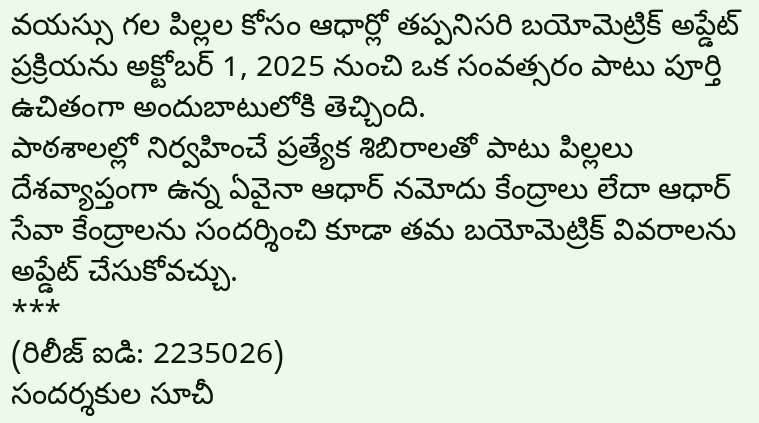వయస్సు గల పిల్లల కోసం ఆధార్లో తప్పనిసరి బయోమెట్రిక్ అప్డేట్ ప్రక్రియను అక్టోబర్ 1, 2025 నుంచి ఒక సంవత్సరం పాటు పూర్తి ఉచితంగా అందుబాటులోకి తెచ్చింది.
పాఠశాలల్లో నిర్వహించే ప్రత్యేక శిబిరాలతో పాటు పిల్లలు దేశవ్యాప్తంగా ఉన్న ఏవైనా ఆధార్ నమోదు కేంద్రాలు లేదా ఆధార్ సేవా కేంద్రాలను సందర్శించి కూడా తమ బయోమెట్రిక్ వివరాలను అప్డేట్ చేసుకోవచ్చు.
***
(రిలీజ్ ఐడి: 2235026)
సందర్శకుల సూచీ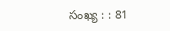సంఖ్య : : 81